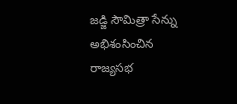జడ్జి సౌమిత్రా సేన్ను అభిశంసించిన రాజ్యసభ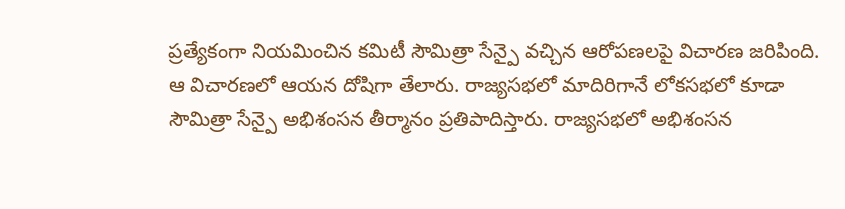ప్రత్యేకంగా నియమించిన కమిటీ సౌమిత్రా సేన్పై వచ్చిన ఆరోపణలపై విచారణ జరిపింది. ఆ విచారణలో ఆయన దోషిగా తేలారు. రాజ్యసభలో మాదిరిగానే లోకసభలో కూడా సౌమిత్రా సేన్పై అభిశంసన తీర్మానం ప్రతిపాదిస్తారు. రాజ్యసభలో అభిశంసన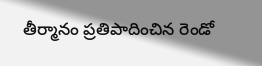తీర్మానం ప్రతిపాదించిన రెండో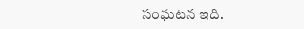సంఘటన ఇది.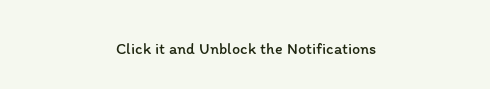Click it and Unblock the Notifications